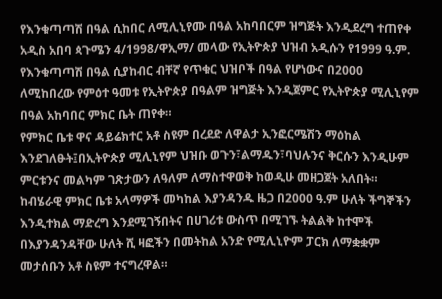የእንቁጣጣሽ በዓል ሲከበር ለሚሊኒየሙ በዓል አከባበርም ዝግጅት እንዲደረግ ተጠየቀ
አዲስ አበባ ጳጉሜን 4/1998/ዋኢማ/ መላው የኢትዮጵያ ህዝብ አዲሱን የ1999 ዓ.ም. የእንቁጣጣሽ በዓል ሲያከብር ብቸኛ የጥቁር ህዝቦች በዓል የሆነውና በ2000 ለሚከበረው የምዕተ ዓመቱ የኢትዮጵያ በዓልም ዝግጅት እንዲጀምር የኢትዮጵያ ሚሊኒየም በዓል አከባበር ምክር ቤት ጠየቀ።
የምክር ቤቱ ዋና ዳይሬክተር አቶ ስዩም በረደድ ለዋልታ ኢንፎርሜሽን ማዕከል እንደገለፁት፤በኢትዮጵያ ሚሊኒየም ህዝቡ ወጉን፣ልማዱን፣ባህሉንና ቅርሱን እንዲሁም ምርቱንና መልካም ገጽታውን ለዓለም ለማስተዋወቅ ከወዲሁ መዘጋጀት አለበት።
ከብሄራዊ ምክር ቤቱ አላማዎች መካከል እያንዳንዱ ዜጋ በ2000 ዓ.ም ሁለት ችግኞችን እንዲተክል ማድረግ እንደሚገኝበትና በሀገሪቱ ውስጥ በሚገኙ ትልልቅ ከተሞች በእያንዳንዳቸው ሁለት ሺ ዛፎችን በመትከል አንድ የሚሊኒዮም ፓርክ ለማቋቋም መታሰቡን አቶ ስዩም ተናግረዋል።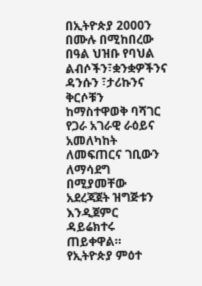በኢትዮጵያ 2000ን በሙሉ በሚከበረው በዓል ህዝቡ የባህል ልብሶችን፣ቋንቋዎችንና ዳንሱን ፣ታሪኩንና ቅርሶቹን ከማስተዋወቅ ባሻገር የጋራ አገራዊ ራዕይና አመለካከት ለመፍጠርና ገቢውን ለማሳደግ በሚያመቸው አደረጃጀት ዝግጅቱን እንዲጀምር ዳይሬክተሩ ጠይቀዋል።
የኢትዮጵያ ምዕተ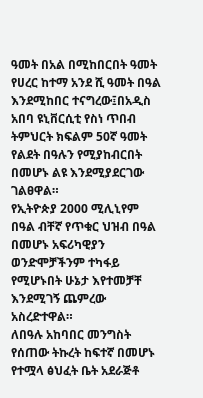ዓመት በአል በሚከበርበት ዓመት የሀረር ከተማ አንደ ሺ ዓመት በዓል እንደሚከበር ተናግረው፤በአዲስ አበባ ዩኒቨርሲቲ የስነ ጥበብ ትምህርት ክፍልም 50ኛ ዓመት የልደት በዓሉን የሚያከብርበት በመሆኑ ልዩ እንደሚያደርገው ገልፀዋል።
የኢትዮጵያ 2000 ሚሊኒየም በዓል ብቸኛ የጥቁር ህዝብ በዓል በመሆኑ አፍሪካዊያን ወንድሞቻችንም ተካፋይ የሚሆኑበት ሁኔታ እየተመቻቸ እንደሚገኝ ጨምረው አስረድተዋል።
ለበዓሉ አከባበር መንግስት የሰጠው ትኩረት ከፍተኛ በመሆኑ የተሟላ ፅህፈት ቤት አደራጅቶ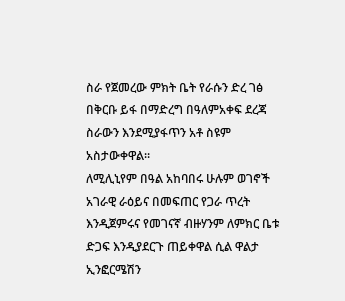ስራ የጀመረው ምክት ቤት የራሱን ድረ ገፅ በቅርቡ ይፋ በማድረግ በዓለምአቀፍ ደረጃ ስራውን እንደሚያፋጥን አቶ ስዩም አስታውቀዋል።
ለሚሊኒየም በዓል አከባበሩ ሁሉም ወገኖች አገራዊ ራዕይና በመፍጠር የጋራ ጥረት እንዲጀምሩና የመገናኛ ብዙሃንም ለምክር ቤቱ ድጋፍ እንዲያደርጉ ጠይቀዋል ሲል ዋልታ ኢንፎርሜሽን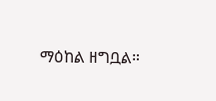ማዕከል ዘግቧል።